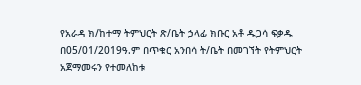የአራዳ ክ/ከተማ ትምህርት ጽ/ቤት ኃላፊ ክቡር አቶ ዱጋሳ ፍቃዱ በ05/01/2019ዓ.ም በጥቁር አንበሳ ት/ቤት በመገኘት የትምህርት አጀማመሩን የተመለከቱ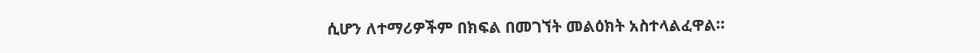ሲሆን ለተማሪዎችም በክፍል በመገኘት መልዕክት አስተላልፈዋል።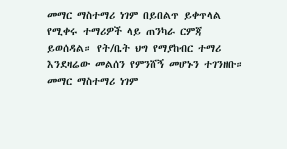መማር ማስተማሪ ነገም በይበልጥ ይቀጥላል የሚቀሩ ተማሪዎች ላይ ጠንካራ ርምጃ ይወሰዳል። የት/ቤት ህግ የማያከብር ተማሪ እንደዛሬው መልሰን የምንሸኝ መሆኑን ተገንዘቡ።
መማር ማስተማሪ ነገም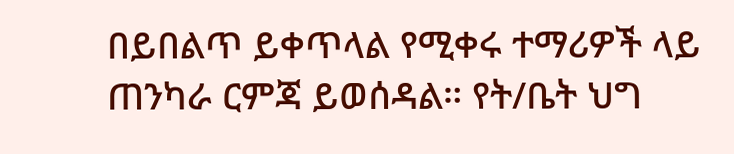በይበልጥ ይቀጥላል የሚቀሩ ተማሪዎች ላይ ጠንካራ ርምጃ ይወሰዳል። የት/ቤት ህግ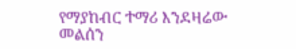የማያከብር ተማሪ እንደዛሬው መልሰን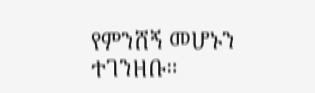የምንሸኝ መሆኑን ተገንዘቡ።